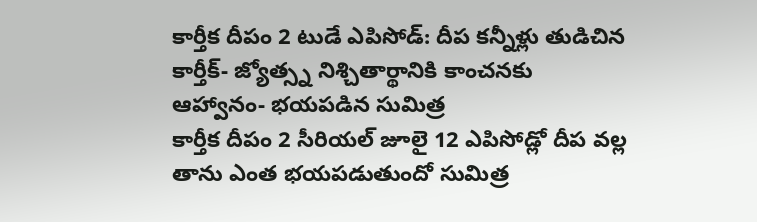కార్తీక దీపం 2 టుడే ఎపిసోడ్: దీప కన్నీళ్లు తుడిచిన కార్తీక్- జ్యోత్స్న నిశ్చితార్థానికి కాంచనకు ఆహ్వానం- భయపడిన సుమిత్ర
కార్తీక దీపం 2 సీరియల్ జూలై 12 ఎపిసోడ్లో దీప వల్ల తాను ఎంత భయపడుతుందో సుమిత్ర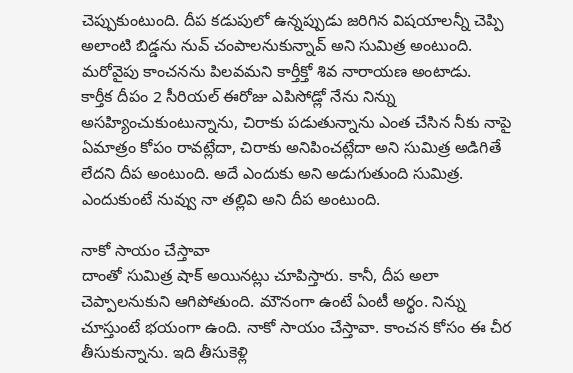చెప్పుకుంటుంది. దీప కడుపులో ఉన్నప్పుడు జరిగిన విషయాలన్నీ చెప్పి అలాంటి బిడ్డను నువ్ చంపాలనుకున్నావ్ అని సుమిత్ర అంటుంది. మరోవైపు కాంచనను పిలవమని కార్తీక్తో శివ నారాయణ అంటాడు.
కార్తీక దీపం 2 సీరియల్ ఈరోజు ఎపిసోడ్లో నేను నిన్ను అసహ్యించుకుంటున్నాను, చిరాకు పడుతున్నాను ఎంత చేసిన నీకు నాపై ఏమాత్రం కోపం రావట్లేదా, చిరాకు అనిపించట్లేదా అని సుమిత్ర అడిగితే లేదని దీప అంటుంది. అదే ఎందుకు అని అడుగుతుంది సుమిత్ర. ఎందుకుంటే నువ్వు నా తల్లివి అని దీప అంటుంది.

నాకో సాయం చేస్తావా
దాంతో సుమిత్ర షాక్ అయినట్లు చూపిస్తారు. కానీ, దీప అలా చెప్పాలనుకుని ఆగిపోతుంది. మౌనంగా ఉంటే ఏంటీ అర్థం. నిన్ను చూస్తుంటే భయంగా ఉంది. నాకో సాయం చేస్తావా. కాంచన కోసం ఈ చీర తీసుకున్నాను. ఇది తీసుకెళ్లి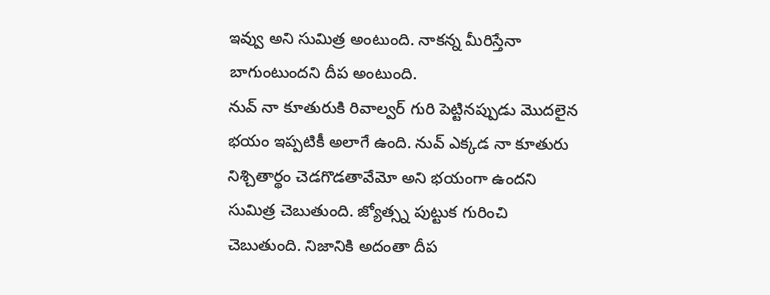ఇవ్వు అని సుమిత్ర అంటుంది. నాకన్న మీరిస్తేనా బాగుంటుందని దీప అంటుంది.
నువ్ నా కూతురుకి రివాల్వర్ గురి పెట్టినప్పుడు మొదలైన భయం ఇప్పటికీ అలాగే ఉంది. నువ్ ఎక్కడ నా కూతురు నిశ్చితార్థం చెడగొడతావేమో అని భయంగా ఉందని సుమిత్ర చెబుతుంది. జ్యోత్స్న పుట్టుక గురించి చెబుతుంది. నిజానికి అదంతా దీప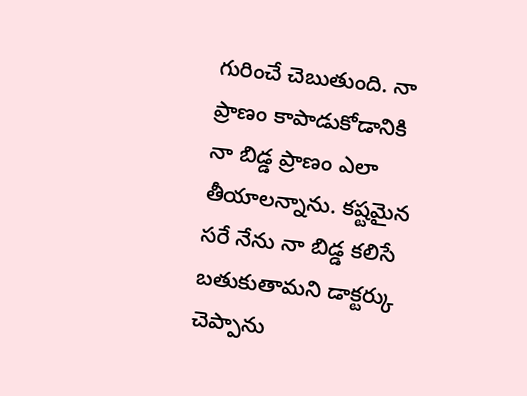గురించే చెబుతుంది. నా ప్రాణం కాపాడుకోడానికి నా బిడ్డ ప్రాణం ఎలా తీయాలన్నాను. కష్టమైన సరే నేను నా బిడ్డ కలిసే బతుకుతామని డాక్టర్కు చెప్పాను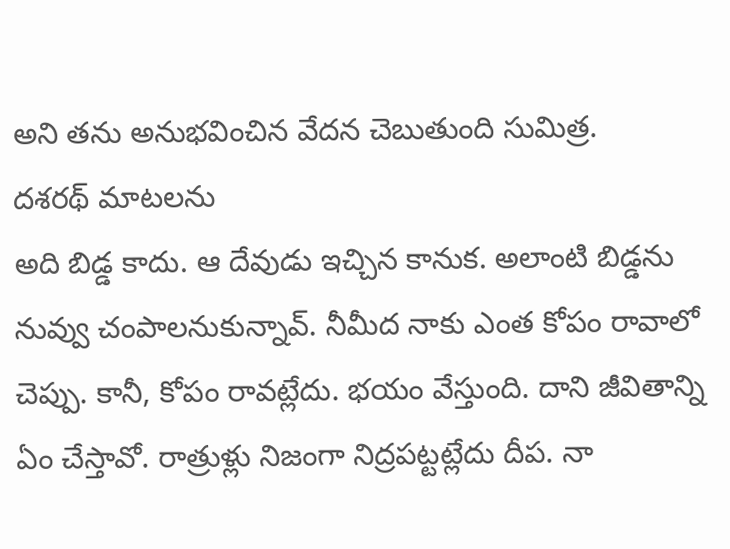అని తను అనుభవించిన వేదన చెబుతుంది సుమిత్ర.
దశరథ్ మాటలను
అది బిడ్డ కాదు. ఆ దేవుడు ఇచ్చిన కానుక. అలాంటి బిడ్డను నువ్వు చంపాలనుకున్నావ్. నీమీద నాకు ఎంత కోపం రావాలో చెప్పు. కానీ, కోపం రావట్లేదు. భయం వేస్తుంది. దాని జీవితాన్ని ఏం చేస్తావో. రాత్రుళ్లు నిజంగా నిద్రపట్టట్లేదు దీప. నా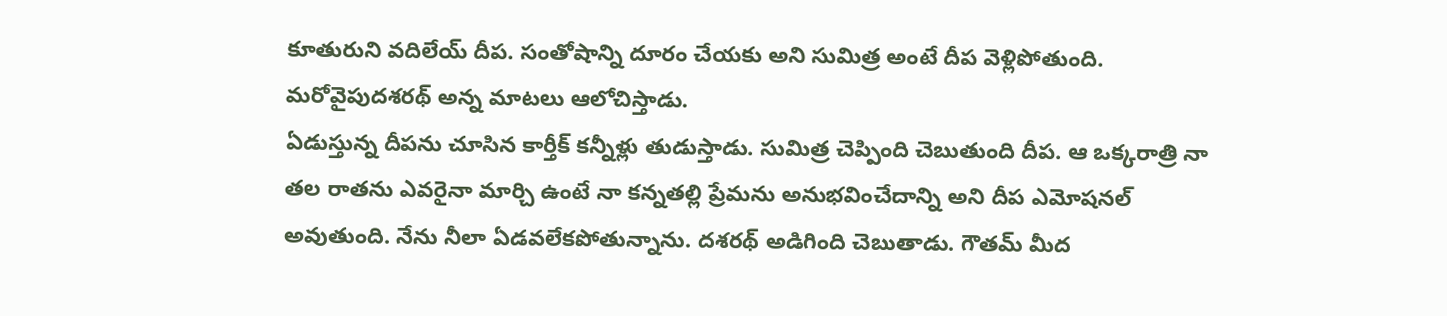కూతురుని వదిలేయ్ దీప. సంతోషాన్ని దూరం చేయకు అని సుమిత్ర అంటే దీప వెళ్లిపోతుంది. మరోవైపుదశరథ్ అన్న మాటలు ఆలోచిస్తాడు.
ఏడుస్తున్న దీపను చూసిన కార్తీక్ కన్నీళ్లు తుడుస్తాడు. సుమిత్ర చెప్పింది చెబుతుంది దీప. ఆ ఒక్కరాత్రి నా తల రాతను ఎవరైనా మార్చి ఉంటే నా కన్నతల్లి ప్రేమను అనుభవించేదాన్ని అని దీప ఎమోషనల్ అవుతుంది. నేను నీలా ఏడవలేకపోతున్నాను. దశరథ్ అడిగింది చెబుతాడు. గౌతమ్ మీద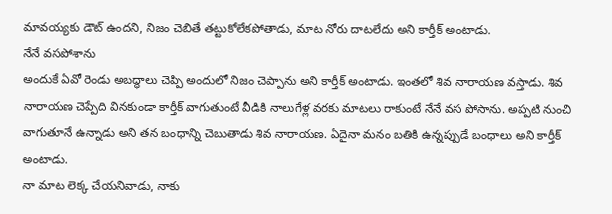మావయ్యకు డౌట్ ఉందని, నిజం చెబితే తట్టుకోలేకపోతాడు, మాట నోరు దాటలేదు అని కార్తీక్ అంటాడు.
నేనే వసపోశాను
అందుకే ఏవో రెండు అబద్ధాలు చెప్పి అందులో నిజం చెప్పాను అని కార్తీక్ అంటాడు. ఇంతలో శివ నారాయణ వస్తాడు. శివ నారాయణ చెప్పేది వినకుండా కార్తీక్ వాగుతుంటే వీడికి నాలుగేళ్ల వరకు మాటలు రాకుంటే నేనే వస పోసాను. అప్పటి నుంచి వాగుతూనే ఉన్నాడు అని తన బంధాన్ని చెబుతాడు శివ నారాయణ. ఏదైనా మనం బతికి ఉన్నప్పుడే బంధాలు అని కార్తీక్ అంటాడు.
నా మాట లెక్క చేయనివాడు, నాకు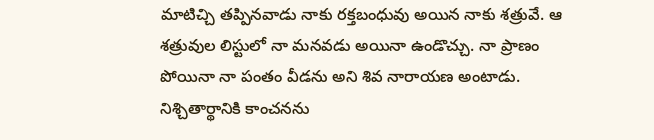మాటిచ్చి తప్పినవాడు నాకు రక్తబంధువు అయిన నాకు శత్రువే. ఆ శత్రువుల లిస్టులో నా మనవడు అయినా ఉండొచ్చు. నా ప్రాణం పోయినా నా పంతం వీడను అని శివ నారాయణ అంటాడు. నిశ్చితార్థానికి కాంచనను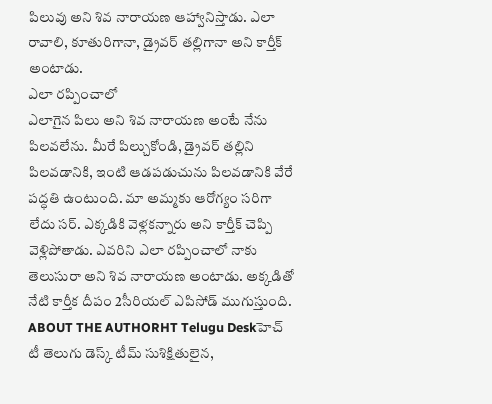పిలువు అని శివ నారాయణ ఆహ్వానిస్తాడు. ఎలా రావాలి, కూతురిగానా, డ్రైవర్ తల్లిగానా అని కార్తీక్ అంటాడు.
ఎలా రప్పించాలో
ఎలాగైన పిలు అని శివ నారాయణ అంటే నేను పిలవలేను. మీరే పిల్చుకోండి, డ్రైవర్ తల్లిని పిలవడానికి, ఇంటి ఆడపడుచును పిలవడానికి వేరే పద్ధతి ఉంటుంది. మా అమ్మకు ఆరోగ్యం సరిగా లేదు సర్. ఎక్కడికి వెళ్లకన్నారు అని కార్తీక్ చెప్పి వెళ్లిపోతాడు. ఎవరిని ఎలా రప్పించాలో నాకు తెలుసురా అని శివ నారాయణ అంటాడు. అక్కడితో నేటి కార్తీక దీపం 2సీరియల్ ఎపిసోడ్ ముగుస్తుంది.
ABOUT THE AUTHORHT Telugu Deskహెచ్ టీ తెలుగు డెస్క్ టీమ్ సుశిక్షితులైన,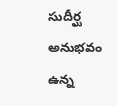సుదీర్ఘ అనుభవం ఉన్న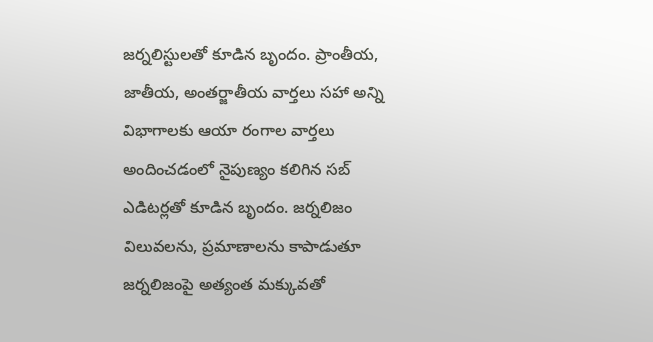జర్నలిస్టులతో కూడిన బృందం. ప్రాంతీయ, జాతీయ, అంతర్జాతీయ వార్తలు సహా అన్ని విభాగాలకు ఆయా రంగాల వార్తలు అందించడంలో నైపుణ్యం కలిగిన సబ్ ఎడిటర్లతో కూడిన బృందం. జర్నలిజం విలువలను, ప్రమాణాలను కాపాడుతూ జర్నలిజంపై అత్యంత మక్కువతో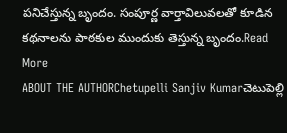పనిచేస్తున్న బృందం. సంపూర్ణ వార్తావిలువలతో కూడిన కథనాలను పాఠకుల ముందుకు తెస్తున్న బృందం.Read More
ABOUT THE AUTHORChetupelli Sanjiv Kumarచెటుపెల్లి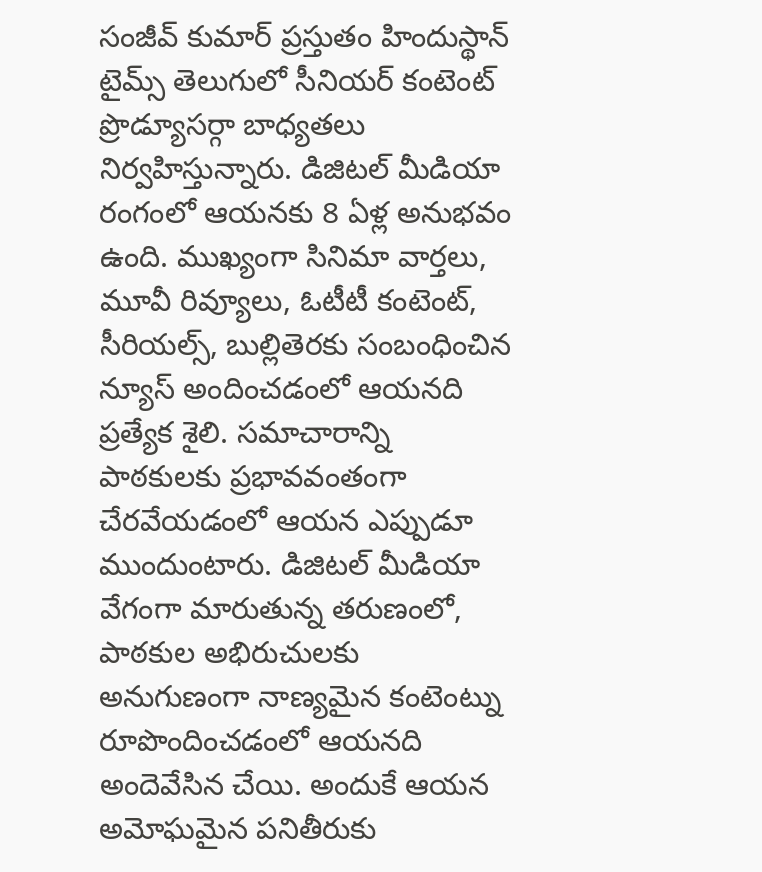సంజీవ్ కుమార్ ప్రస్తుతం హిందుస్థాన్ టైమ్స్ తెలుగులో సీనియర్ కంటెంట్ ప్రొడ్యూసర్గా బాధ్యతలు నిర్వహిస్తున్నారు. డిజిటల్ మీడియా రంగంలో ఆయనకు 8 ఏళ్ల అనుభవం ఉంది. ముఖ్యంగా సినిమా వార్తలు, మూవీ రివ్యూలు, ఓటీటీ కంటెంట్, సీరియల్స్, బుల్లితెరకు సంబంధించిన న్యూస్ అందించడంలో ఆయనది ప్రత్యేక శైలి. సమాచారాన్ని పాఠకులకు ప్రభావవంతంగా చేరవేయడంలో ఆయన ఎప్పుడూ ముందుంటారు. డిజిటల్ మీడియా వేగంగా మారుతున్న తరుణంలో, పాఠకుల అభిరుచులకు అనుగుణంగా నాణ్యమైన కంటెంట్ను రూపొందించడంలో ఆయనది అందెవేసిన చేయి. అందుకే ఆయన అమోఘమైన పనితీరుకు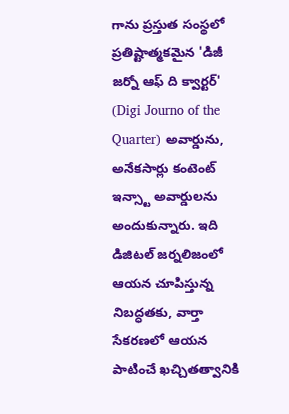గాను ప్రస్తుత సంస్థలో ప్రతిష్టాత్మకమైన 'డిజీ జర్నో ఆఫ్ ది క్వార్టర్' (Digi Journo of the Quarter) అవార్డును, అనేకసార్లు కంటెంట్ ఇన్స్టా అవార్డులను అందుకున్నారు. ఇది డిజిటల్ జర్నలిజంలో ఆయన చూపిస్తున్న నిబద్ధతకు, వార్తా సేకరణలో ఆయన పాటించే ఖచ్చితత్వానికి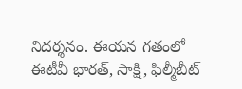నిదర్శనం. ఈయన గతంలో ఈటీవీ భారత్, సాక్షి, ఫిల్మీబీట్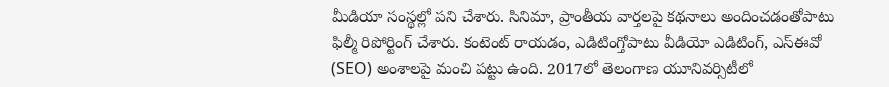మీడియా సంస్థల్లో పని చేశారు. సినిమా, ప్రాంతీయ వార్తలపై కథనాలు అందించడంతోపాటు ఫిల్మీ రిపోర్టింగ్ చేశారు. కంటెంట్ రాయడం, ఎడిటింగ్తోపాటు వీడియో ఎడిటింగ్, ఎస్ఈవో (SEO) అంశాలపై మంచి పట్టు ఉంది. 2017లో తెలంగాణ యూనివర్సిటీలో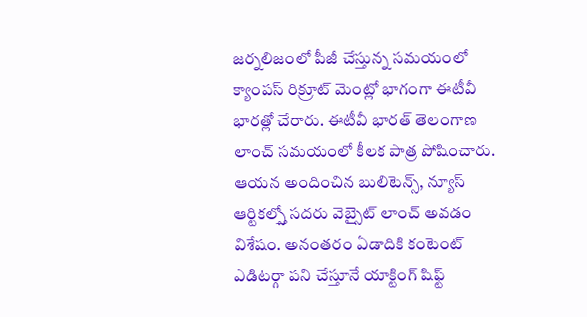జర్నలిజంలో పీజీ చేస్తున్న సమయంలో క్యాంపస్ రిక్రూట్ మెంట్లో భాగంగా ఈటీవీ భారత్లో చేరారు. ఈటీవీ భారత్ తెలంగాణ లాంచ్ సమయంలో కీలక పాత్ర పోషించారు. ఆయన అందించిన బులిటెన్స్, న్యూస్ ఆర్టికల్స్తో సదరు వెబ్సైట్ లాంచ్ అవడం విశేషం. అనంతరం ఏడాదికి కంటెంట్ ఎడిటర్గా పని చేస్తూనే యాక్టింగ్ షిఫ్ట్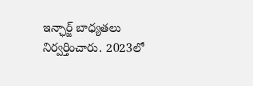ఇన్ఛార్జ్ బాధ్యతలు నిర్వర్తించారు. 2023లో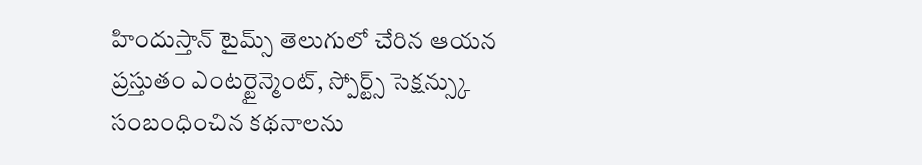హిందుస్తాన్ టైమ్స్ తెలుగులో చేరిన ఆయన ప్రస్తుతం ఎంటర్టైన్మెంట్, స్పోర్ట్స్ సెక్షన్స్కు సంబంధించిన కథనాలను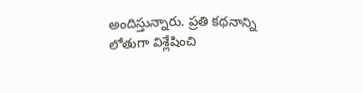అందిస్తున్నారు. ప్రతి కథనాన్ని లోతుగా విశ్లేషించి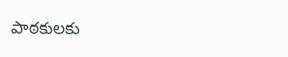పాఠకులకు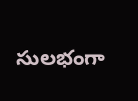సులభంగా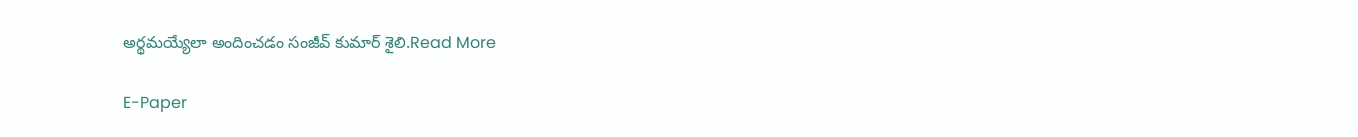అర్థమయ్యేలా అందించడం సంజీవ్ కుమార్ శైలి.Read More

E-Paper